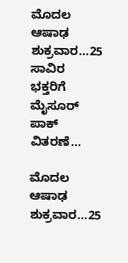ಮೊದಲ ಆಷಾಢ ಶುಕ್ರವಾರ…25 ಸಾವಿರ ಭಕ್ತರಿಗೆ ಮೈಸೂರ್ ಪಾಕ್ ವಿತರಣೆ…

ಮೊದಲ ಆಷಾಢ ಶುಕ್ರವಾರ…25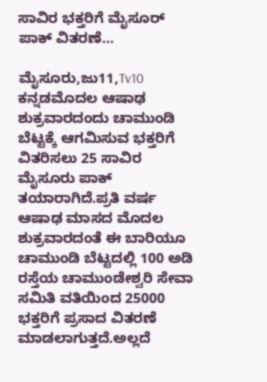ಸಾವಿರ ಭಕ್ತರಿಗೆ ಮೈಸೂರ್ ಪಾಕ್ ವಿತರಣೆ…

ಮೈಸೂರು,ಜು11,Tv10 ಕನ್ನಡಮೊದಲ ಆಷಾಢ ಶುಕ್ರವಾರದಂದು ಚಾಮುಂಡಿ ಬೆಟ್ಟಕ್ಕೆ ಆಗಮಿಸುವ ಭಕ್ತರಿಗೆ ವಿತರಿಸಲು 25 ಸಾವಿರ ಮೈಸೂರು ಪಾಕ್ ತಯಾರಾಗಿದೆ.ಪ್ರತಿ ವರ್ಷ ಆಷಾಢ ಮಾಸದ ಮೊದಲ ಶುಕ್ರವಾರದಂತೆ ಈ ಬಾರಿಯೂ ಚಾಮುಂಡಿ ಬೆಟ್ಟದಲ್ಲಿ 100 ಅಡಿ ರಸ್ತೆಯ ಚಾಮುಂಡೇಶ್ವರಿ ಸೇವಾ ಸಮಿತಿ ವತಿಯಿಂದ 25000 ಭಕ್ತರಿಗೆ ಪ್ರಸಾದ ವಿತರಣೆ ಮಾಡಲಾಗುತ್ತದೆ.ಅಲ್ಲದೆ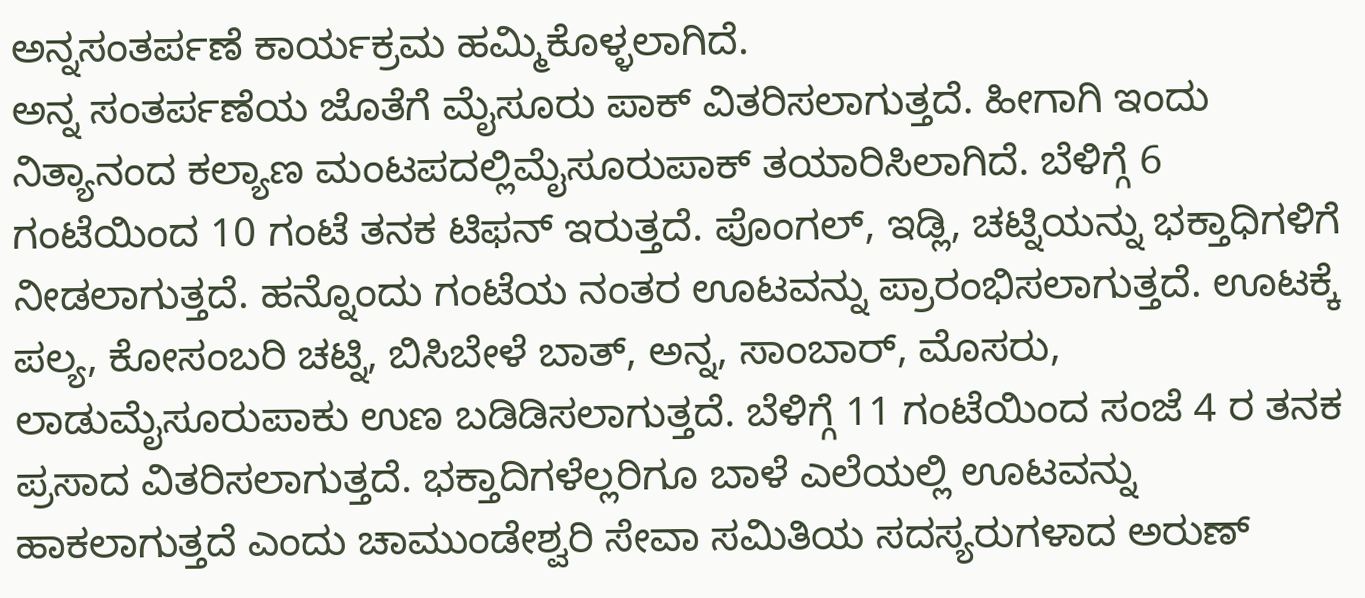ಅನ್ನಸಂತರ್ಪಣೆ ಕಾರ್ಯಕ್ರಮ ಹಮ್ಮಿಕೊಳ್ಳಲಾಗಿದೆ.
ಅನ್ನ ಸಂತರ್ಪಣೆಯ ಜೊತೆಗೆ ಮೈಸೂರು ಪಾಕ್ ವಿತರಿಸಲಾಗುತ್ತದೆ. ಹೀಗಾಗಿ ಇಂದು ನಿತ್ಯಾನಂದ ಕಲ್ಯಾಣ ಮಂಟಪದಲ್ಲಿಮೈಸೂರುಪಾಕ್ ತಯಾರಿಸಿಲಾಗಿದೆ. ಬೆಳಿಗ್ಗೆ 6 ಗಂಟೆಯಿಂದ 10 ಗಂಟೆ ತನಕ ಟಿಫನ್ ಇರುತ್ತದೆ. ಪೊಂಗಲ್, ಇಡ್ಲಿ, ಚಟ್ನಿಯನ್ನು ಭಕ್ತಾಧಿಗಳಿಗೆ ನೀಡಲಾಗುತ್ತದೆ. ಹನ್ನೊಂದು ಗಂಟೆಯ ನಂತರ ಊಟವನ್ನು ಪ್ರಾರಂಭಿಸಲಾಗುತ್ತದೆ. ಊಟಕ್ಕೆ ಪಲ್ಯ, ಕೋಸಂಬರಿ ಚಟ್ನಿ, ಬಿಸಿಬೇಳೆ ಬಾತ್, ಅನ್ನ, ಸಾಂಬಾರ್, ಮೊಸರು, ಲಾಡುಮೈಸೂರುಪಾಕು ಉಣ ಬಡಿಡಿಸಲಾಗುತ್ತದೆ‌. ಬೆಳಿಗ್ಗೆ 11 ಗಂಟೆಯಿಂದ ಸಂಜೆ 4 ರ ತನಕ ಪ್ರಸಾದ ವಿತರಿಸಲಾಗುತ್ತದೆ. ಭಕ್ತಾದಿಗಳೆಲ್ಲರಿಗೂ ಬಾಳೆ ಎಲೆಯಲ್ಲಿ ಊಟವನ್ನು ಹಾಕಲಾಗುತ್ತದೆ ಎಂದು ಚಾಮುಂಡೇಶ್ವರಿ ಸೇವಾ ಸಮಿತಿಯ ಸದಸ್ಯರುಗಳಾದ ಅರುಣ್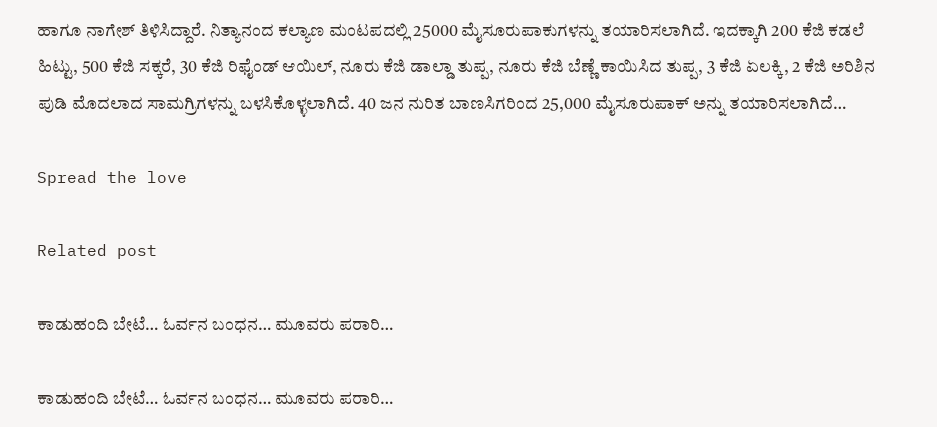ಹಾಗೂ ನಾಗೇಶ್ ತಿಳಿಸಿದ್ದಾರೆ. ನಿತ್ಯಾನಂದ ಕಲ್ಯಾಣ ಮಂಟಪದಲ್ಲಿ 25000 ಮೈಸೂರುಪಾಕುಗಳನ್ನು ತಯಾರಿಸಲಾಗಿದೆ. ಇದಕ್ಕಾಗಿ 200 ಕೆಜಿ ಕಡಲೆ ಹಿಟ್ಟು, 500 ಕೆಜಿ ಸಕ್ಕರೆ, 30 ಕೆಜಿ ರಿಫೈಂಡ್ ಆಯಿಲ್, ನೂರು ಕೆಜಿ ಡಾಲ್ಡಾ ತುಪ್ಪ, ನೂರು ಕೆಜಿ ಬೆಣ್ಣೆ ಕಾಯಿಸಿದ ತುಪ್ಪ, 3 ಕೆಜಿ ಏಲಕ್ಕಿ, 2 ಕೆಜಿ ಅರಿಶಿನ ಪುಡಿ ಮೊದಲಾದ ಸಾಮಗ್ರಿಗಳನ್ನು ಬಳಸಿಕೊಳ್ಳಲಾಗಿದೆ. 40 ಜನ ನುರಿತ ಬಾಣಸಿಗರಿಂದ 25,000 ಮೈಸೂರುಪಾಕ್ ಅನ್ನು ತಯಾರಿಸಲಾಗಿದೆ…

Spread the love

Related post

ಕಾಡುಹಂದಿ ಬೇಟೆ… ಓರ್ವನ ಬಂಧನ… ಮೂವರು ಪರಾರಿ…

ಕಾಡುಹಂದಿ ಬೇಟೆ… ಓರ್ವನ ಬಂಧನ… ಮೂವರು ಪರಾರಿ…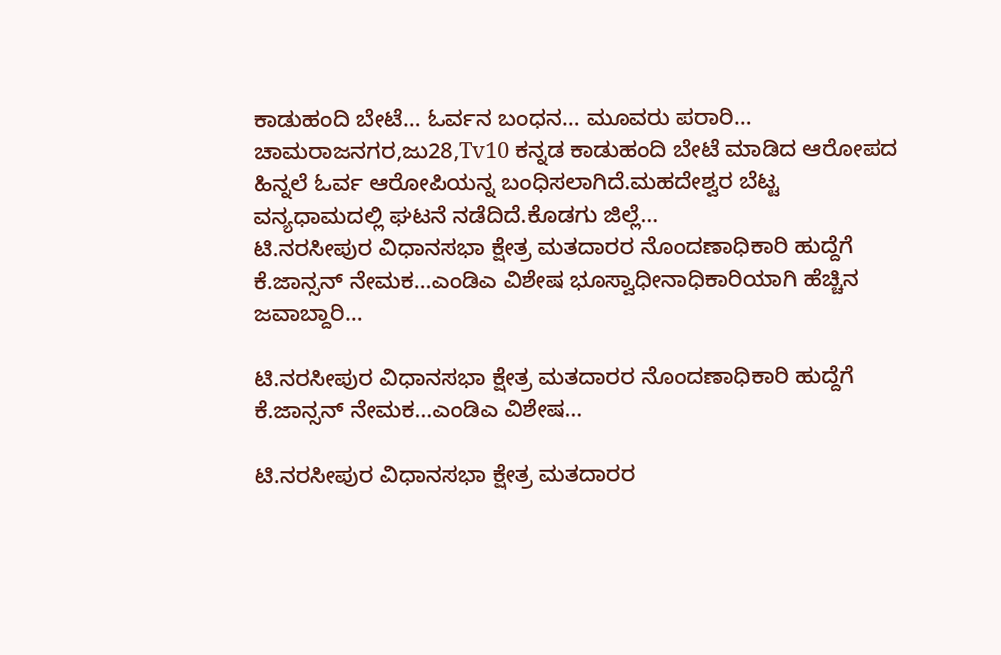ಕಾಡುಹಂದಿ ಬೇಟೆ… ಓರ್ವನ ಬಂಧನ… ಮೂವರು ಪರಾರಿ… ಚಾಮರಾಜನಗರ,ಜು28,Tv10 ಕನ್ನಡ ಕಾಡುಹಂದಿ ಬೇಟೆ ಮಾಡಿದ ಆರೋಪದ ಹಿನ್ನಲೆ ಓರ್ವ ಆರೋಪಿಯನ್ನ ಬಂಧಿಸಲಾಗಿದೆ.ಮಹದೇಶ್ವರ ಬೆಟ್ಟ ವನ್ಯಧಾಮದಲ್ಲಿ ಘಟನೆ ನಡೆದಿದೆ.ಕೊಡಗು ಜಿಲ್ಲೆ…
ಟಿ.ನರಸೀಪುರ ವಿಧಾನಸಭಾ ಕ್ಷೇತ್ರ ಮತದಾರರ ನೊಂದಣಾಧಿಕಾರಿ ಹುದ್ದೆಗೆ ಕೆ.ಜಾನ್ಸನ್ ನೇಮಕ…ಎಂಡಿಎ ವಿಶೇಷ ಭೂಸ್ವಾಧೀನಾಧಿಕಾರಿಯಾಗಿ ಹೆಚ್ಚಿನ ಜವಾಬ್ದಾರಿ…

ಟಿ.ನರಸೀಪುರ ವಿಧಾನಸಭಾ ಕ್ಷೇತ್ರ ಮತದಾರರ ನೊಂದಣಾಧಿಕಾರಿ ಹುದ್ದೆಗೆ ಕೆ.ಜಾನ್ಸನ್ ನೇಮಕ…ಎಂಡಿಎ ವಿಶೇಷ…

ಟಿ.ನರಸೀಪುರ ವಿಧಾನಸಭಾ ಕ್ಷೇತ್ರ ಮತದಾರರ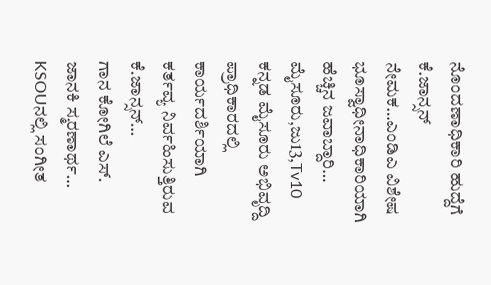ನೊಂದಣಾಧಿಕಾರಿ ಹುದ್ದೆಗೆ ಕೆ.ಜಾನ್ಸನ್ ನೇಮಕ…ಎಂಡಿಎ ವಿಶೇಷ ಭೂಸ್ವಾಧೀನಾಧಿಕಾರಿಯಾಗಿ ಹೆಚ್ಚಿನ ಜವಾಬ್ದಾರಿ… ಮೈಸೂರು,ಜು13,Tv10 ಕನ್ನಡ ಮೈಸೂರು ಅಭಿವೃದ್ದಿ ಪ್ರಾಧಿಕಾರದಲ್ಲಿ ಕಾರ್ಯದರ್ಶಿಯಾಗಿ ಕರ್ತವ್ಯ ನಿರ್ವಹಿಸುತ್ತಿರುವ ಕೆ.ಜಾನ್ಸನ್…
ಗಾನ ಕೋಗಿಲೆ ಎಸ್. ಜಾನಕಿ ಸ್ಮರಣಾರ್ಥ… KSOUನಲ್ಲಿ ಸಂಗೀತ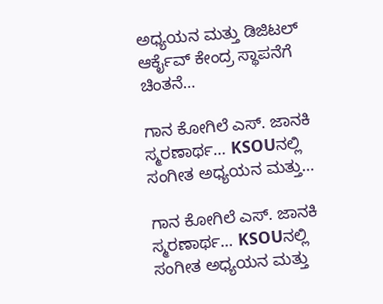ಅಧ್ಯಯನ ಮತ್ತು ಡಿಜಿಟಲ್ ಆರ್ಕೈವ್ ಕೇಂದ್ರ ಸ್ಥಾಪನೆಗೆ ಚಿಂತನೆ…

ಗಾನ ಕೋಗಿಲೆ ಎಸ್. ಜಾನಕಿ ಸ್ಮರಣಾರ್ಥ… KSOUನಲ್ಲಿ ಸಂಗೀತ ಅಧ್ಯಯನ ಮತ್ತು…

ಗಾನ ಕೋಗಿಲೆ ಎಸ್. ಜಾನಕಿ ಸ್ಮರಣಾರ್ಥ… KSOUನಲ್ಲಿ ಸಂಗೀತ ಅಧ್ಯಯನ ಮತ್ತು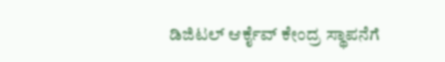ಡಿಜಿಟಲ್ ಆರ್ಕೈವ್ ಕೇಂದ್ರ ಸ್ಥಾಪನೆಗೆ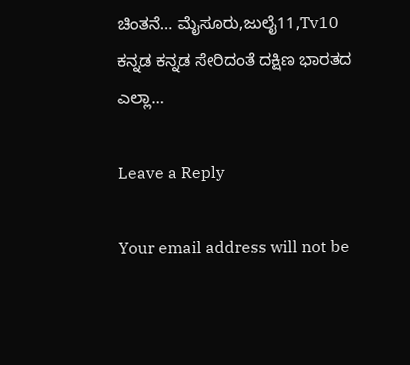ಚಿಂತನೆ… ಮೈಸೂರು,ಜುಲೈ11,Tv10 ಕನ್ನಡ ಕನ್ನಡ ಸೇರಿದಂತೆ ದಕ್ಷಿಣ ಭಾರತದ ಎಲ್ಲಾ…

Leave a Reply

Your email address will not be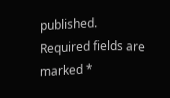published. Required fields are marked *